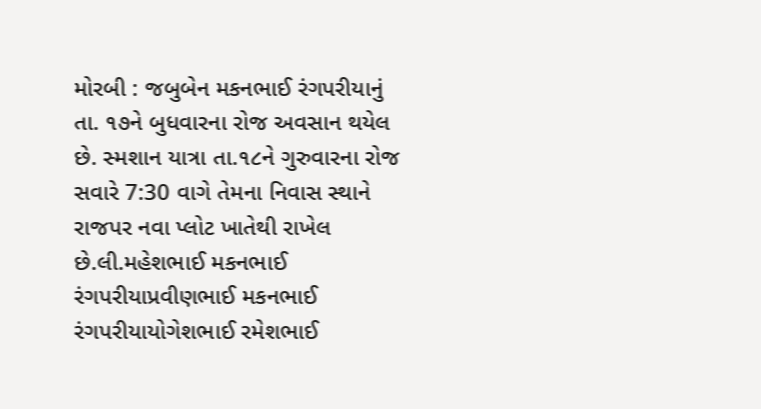મોરબી : જબુબેન મકનભાઈ રંગપરીયાનું તા. ૧૭ને બુધવારના રોજ અવસાન થયેલ છે. સ્મશાન યાત્રા તા.૧૮ને ગુરુવારના રોજ સવારે 7:30 વાગે તેમના નિવાસ સ્થાને રાજપર નવા પ્લોટ ખાતેથી રાખેલ છે.લી.મહેશભાઈ મકનભાઈ રંગપરીયાપ્રવીણભાઈ મકનભાઈ રંગપરીયાયોગેશભાઈ રમેશભાઈ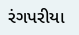રંગપરીયા